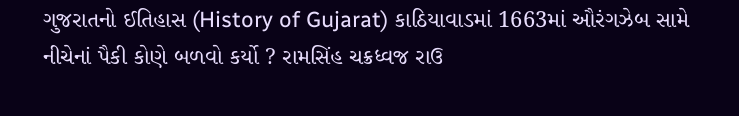ગુજરાતનો ઈતિહાસ (History of Gujarat) કાઠિયાવાડમાં 1663માં ઔરંગઝેબ સામે નીચેનાં પૈકી કોણે બળવો કર્યો ? રામસિંહ ચક્રધ્વજ રાઉ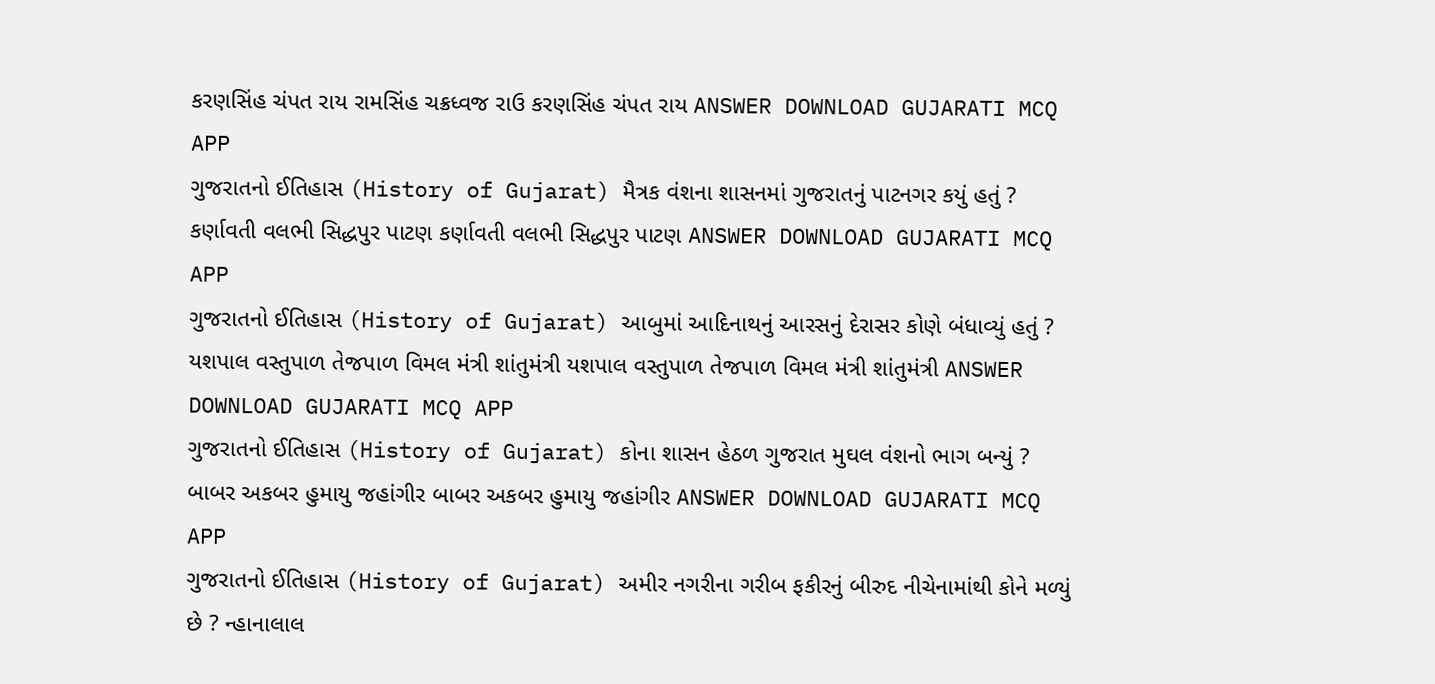કરણસિંહ ચંપત રાય રામસિંહ ચક્રધ્વજ રાઉ કરણસિંહ ચંપત રાય ANSWER DOWNLOAD GUJARATI MCQ APP
ગુજરાતનો ઈતિહાસ (History of Gujarat) મૈત્રક વંશના શાસનમાં ગુજરાતનું પાટનગર કયું હતું ? કર્ણાવતી વલભી સિદ્ધપુર પાટણ કર્ણાવતી વલભી સિદ્ધપુર પાટણ ANSWER DOWNLOAD GUJARATI MCQ APP
ગુજરાતનો ઈતિહાસ (History of Gujarat) આબુમાં આદિનાથનું આરસનું દેરાસર કોણે બંધાવ્યું હતું ? યશપાલ વસ્તુપાળ તેજપાળ વિમલ મંત્રી શાંતુમંત્રી યશપાલ વસ્તુપાળ તેજપાળ વિમલ મંત્રી શાંતુમંત્રી ANSWER DOWNLOAD GUJARATI MCQ APP
ગુજરાતનો ઈતિહાસ (History of Gujarat) કોના શાસન હેઠળ ગુજરાત મુઘલ વંશનો ભાગ બન્યું ? બાબર અકબર હુમાયુ જહાંગીર બાબર અકબર હુમાયુ જહાંગીર ANSWER DOWNLOAD GUJARATI MCQ APP
ગુજરાતનો ઈતિહાસ (History of Gujarat) અમીર નગરીના ગરીબ ફકીરનું બીરુદ નીચેનામાંથી કોને મળ્યું છે ? ન્હાનાલાલ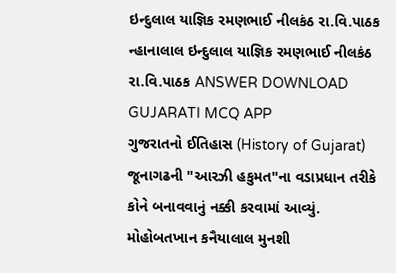ઇન્દુલાલ યાજ્ઞિક રમણભાઈ નીલકંઠ રા.વિ.પાઠક ન્હાનાલાલ ઇન્દુલાલ યાજ્ઞિક રમણભાઈ નીલકંઠ રા.વિ.પાઠક ANSWER DOWNLOAD GUJARATI MCQ APP
ગુજરાતનો ઈતિહાસ (History of Gujarat) જૂનાગઢની "આરઝી હકુમત"ના વડાપ્રધાન તરીકે કોને બનાવવાનું નક્કી કરવામાં આવ્યું. મોહોબતખાન કનૈયાલાલ મુનશી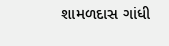શામળદાસ ગાંધી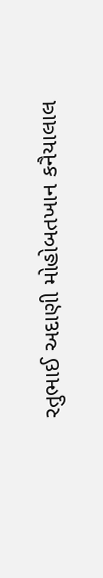રતુભાઈ અદાણી મોહોબતખાન કનૈયાલાલ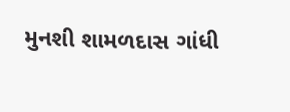મુનશી શામળદાસ ગાંધી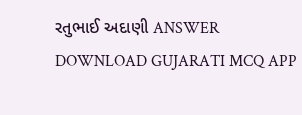રતુભાઈ અદાણી ANSWER DOWNLOAD GUJARATI MCQ APP